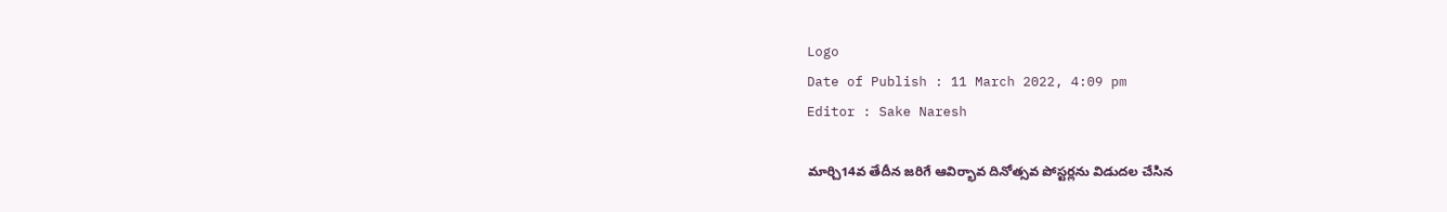Logo
Date of Publish : 11 March 2022, 4:09 pm
Editor : Sake Naresh

మార్చి14వ తేదీన జరిగే ఆవిర్భావ దినోత్సవ పోస్టర్లను విడుదల చేసిన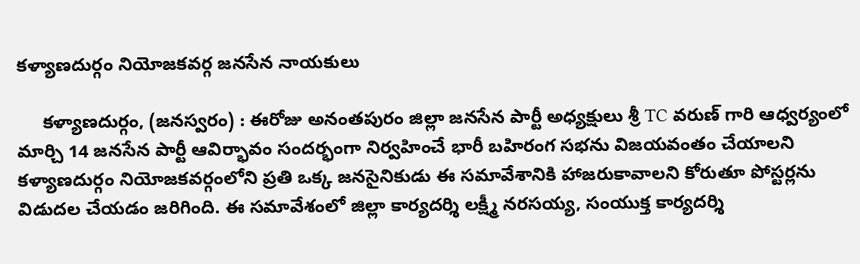కళ్యాణదుర్గం నియోజకవర్గ జనసేన నాయకులు

     కళ్యాణదుర్గం, (జనస్వరం) : ఈరోజు అనంతపురం జిల్లా జనసేన పార్టీ అధ్యక్షులు శ్రీ TC వరుణ్ గారి ఆధ్వర్యంలో మార్చి 14 జనసేన పార్టీ ఆవిర్భావం సందర్భంగా నిర్వహించే భారీ బహిరంగ సభను విజయవంతం చేయాలని కళ్యాణదుర్గం నియోజకవర్గంలోని ప్రతి ఒక్క జనసైనికుడు ఈ సమావేశానికి హాజరుకావాలని కోరుతూ పోస్టర్లను విడుదల చేయడం జరిగింది. ఈ సమావేశంలో జిల్లా కార్యదర్శి లక్ష్మీ నరసయ్య, సంయుక్త కార్యదర్శి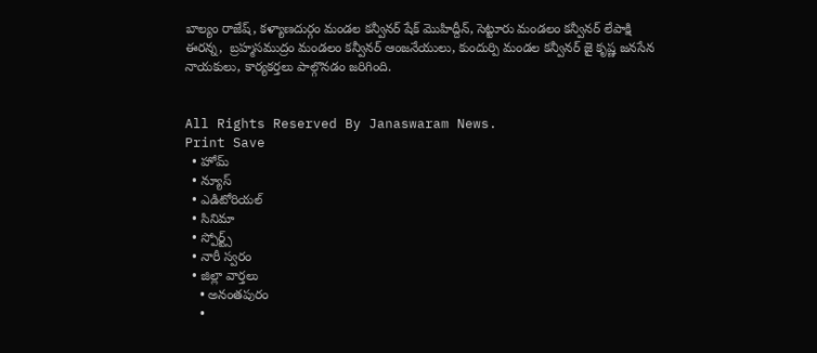బాల్యం రాజేష్, కళ్యాణదుర్గం మండల కన్వీనర్ షేక్ మొహిద్దీన్, సెట్టూరు మండలం కన్వీనర్ లేపాక్షి ఈరన్న,  బ్రహ్మసముద్రం మండలం కన్వీనర్ ఆంజనేయులు, కుందుర్పి మండల కన్వీనర్ జై కృష్ణ జనసేన నాయకులు, కార్యకర్తలు పాల్గొనడం జరిగింది.


All Rights Reserved By Janaswaram News.
Print Save
  • హోమ్
  • న్యూస్
  • ఎడిటోరియల్
  • సినిమా
  • స్పోర్ట్స్
  • నారీ స్వరం
  • జిల్లా వార్తలు
    • అనంతపురం
    •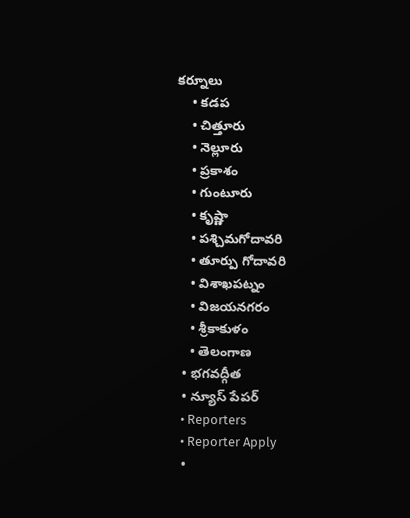కర్నూలు
    • కడప
    • చిత్తూరు
    • నెల్లూరు
    • ప్రకాశం
    • గుంటూరు
    • కృష్ణా
    • పశ్చిమగోదావరి
    • తూర్పు గోదావరి
    • విశాఖపట్నం
    • విజయనగరం
    • శ్రీకాకుళం
    • తెలంగాణ
  • భగవద్గీత
  • న్యూస్ పేపర్
  • Reporters
  • Reporter Apply
  •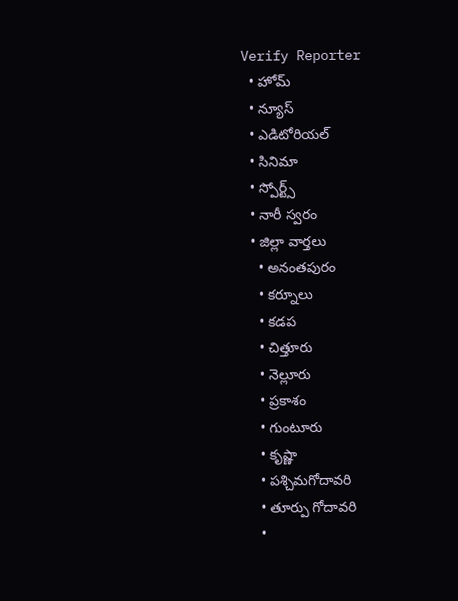Verify Reporter
  • హోమ్
  • న్యూస్
  • ఎడిటోరియల్
  • సినిమా
  • స్పోర్ట్స్
  • నారీ స్వరం
  • జిల్లా వార్తలు
    • అనంతపురం
    • కర్నూలు
    • కడప
    • చిత్తూరు
    • నెల్లూరు
    • ప్రకాశం
    • గుంటూరు
    • కృష్ణా
    • పశ్చిమగోదావరి
    • తూర్పు గోదావరి
    •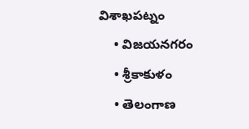విశాఖపట్నం
    • విజయనగరం
    • శ్రీకాకుళం
    • తెలంగాణ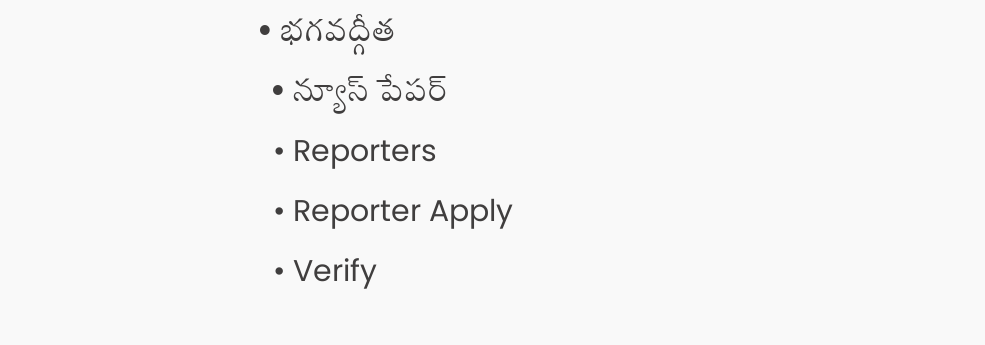• భగవద్గీత
  • న్యూస్ పేపర్
  • Reporters
  • Reporter Apply
  • Verify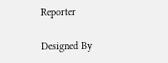Reporter

Designed By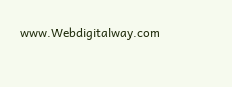www.Webdigitalway.com